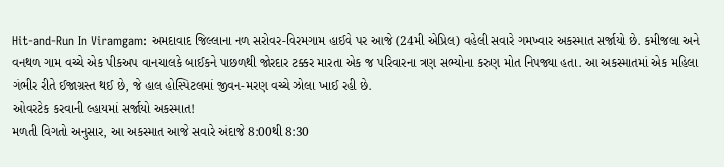Hit-and-Run In Viramgam: અમદાવાદ જિલ્લાના નળ સરોવર-વિરમગામ હાઈવે પર આજે (24મી એપ્રિલ) વહેલી સવારે ગમખ્વાર અકસ્માત સર્જાયો છે. કમીજલા અને વનથળ ગામ વચ્ચે એક પીકઅપ વાનચાલકે બાઈકને પાછળથી જોરદાર ટક્કર મારતા એક જ પરિવારના ત્રણ સભ્યોના કરુણ મોત નિપજ્યા હતા. આ અકસ્માતમાં એક મહિલા ગંભીર રીતે ઈજાગ્રસ્ત થઈ છે, જે હાલ હોસ્પિટલમાં જીવન-મરણ વચ્ચે ઝોલા ખાઈ રહી છે.
ઓવરટેક કરવાની લ્હાયમાં સર્જાયો અકસ્માત!
મળતી વિગતો અનુસાર, આ અકસ્માત આજે સવારે અંદાજે 8:00થી 8:30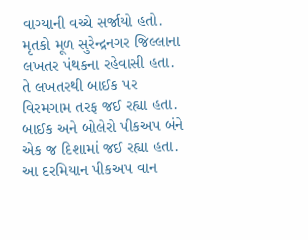વાગ્યાની વચ્ચે સર્જાયો હતો. મૃતકો મૂળ સુરેન્દ્રનગર જિલ્લાના લખતર પંથકના રહેવાસી હતા. તે લખતરથી બાઈક પર વિરમગામ તરફ જઈ રહ્યા હતા. બાઈક અને બોલેરો પીકઅપ બંને એક જ દિશામાં જઈ રહ્યા હતા. આ દરમિયાન પીકઅપ વાન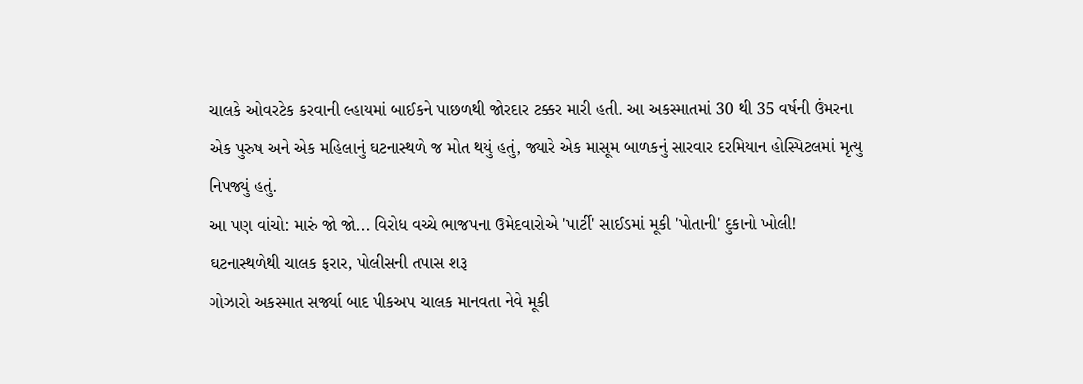ચાલકે ઓવરટેક કરવાની લ્હાયમાં બાઈકને પાછળથી જોરદાર ટક્કર મારી હતી. આ અકસ્માતમાં 30 થી 35 વર્ષની ઉંમરના એક પુરુષ અને એક મહિલાનું ઘટનાસ્થળે જ મોત થયું હતું, જ્યારે એક માસૂમ બાળકનું સારવાર દરમિયાન હોસ્પિટલમાં મૃત્યુ નિપજ્યું હતું.
આ પણ વાંચો: મારું જો જો... વિરોધ વચ્ચે ભાજપના ઉમેદવારોએ 'પાર્ટી' સાઈડમાં મૂકી 'પોતાની' દુકાનો ખોલી!
ઘટનાસ્થળેથી ચાલક ફરાર, પોલીસની તપાસ શરૂ
ગોઝારો અકસ્માત સર્જ્યા બાદ પીકઅપ ચાલક માનવતા નેવે મૂકી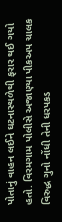પોતાનું વાહન લઈને ઘટનાસ્થળેથી ફરાર થઈ ગયો હતો. વિરમગામ પોલીસે અજાણ્યા પીકઅપ ચાલક વિરુદ્ધ ગુનો નોંધી તેની ધરપકડ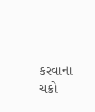કરવાના ચક્રો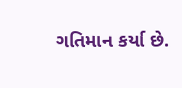ગતિમાન કર્યા છે.